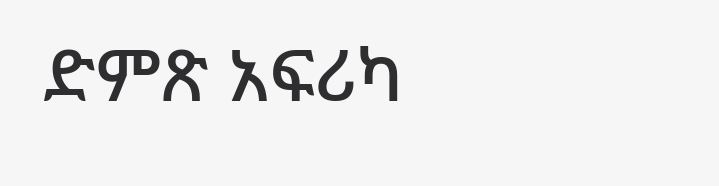ድምጽ አፍሪካ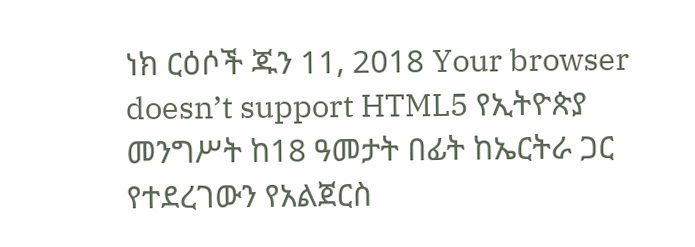ነክ ርዕሶች ጁን 11, 2018 Your browser doesn’t support HTML5 የኢትዮጵያ መንግሥት ከ18 ዓመታት በፊት ከኤርትራ ጋር የተደረገውን የአልጀርስ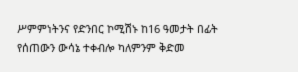ሥምምነትንና የድንበር ኮሚሽኑ ከ16 ዓመታት በፊት የሰጠውን ውሳኔ ተቀብሎ ካለምንም ቅድመ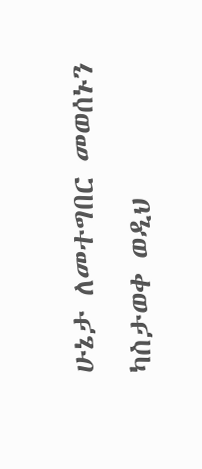ሁኔታ ለመተግበር መወሰኑን ካስታወቀ ወዲህ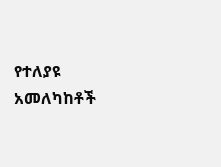የተለያዩ አመለካከቶች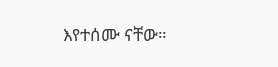እየተሰሙ ናቸው።